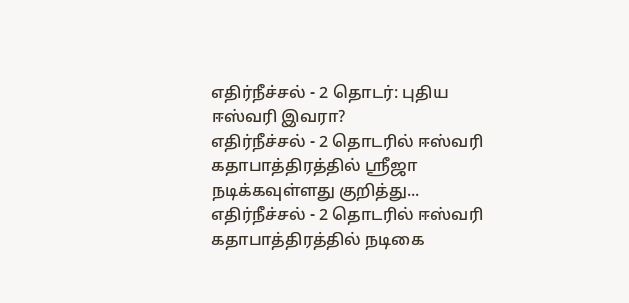எதிர்நீச்சல் - 2 தொடர்: புதிய ஈஸ்வரி இவரா?
எதிர்நீச்சல் - 2 தொடரில் ஈஸ்வரி கதாபாத்திரத்தில் ஸ்ரீஜா நடிக்கவுள்ளது குறித்து...
எதிர்நீச்சல் - 2 தொடரில் ஈஸ்வரி கதாபாத்திரத்தில் நடிகை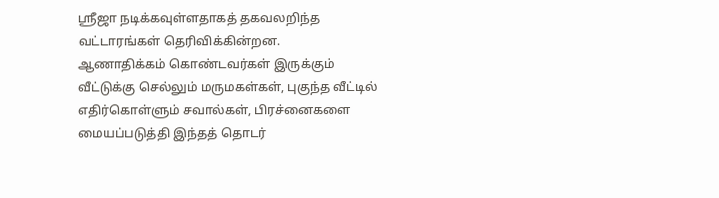ஸ்ரீஜா நடிக்கவுள்ளதாகத் தகவலறிந்த வட்டாரங்கள் தெரிவிக்கின்றன.
ஆணாதிக்கம் கொண்டவர்கள் இருக்கும் வீட்டுக்கு செல்லும் மருமகள்கள், புகுந்த வீட்டில் எதிர்கொள்ளும் சவால்கள், பிரச்னைகளை மையப்படுத்தி இந்தத் தொடர்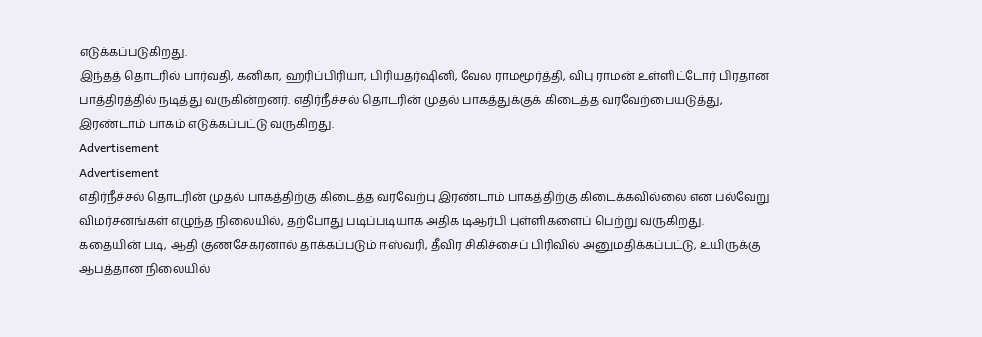எடுக்கப்படுகிறது.
இந்தத் தொடரில் பார்வதி, கனிகா, ஹரிப்பிரியா, பிரியதர்ஷினி, வேல ராமமூர்த்தி, விபு ராமன் உள்ளிட்டோர் பிரதான பாத்திரத்தில் நடித்து வருகின்றனர். எதிர்நீச்சல் தொடரின் முதல் பாகத்துக்குக் கிடைத்த வரவேற்பையடுத்து, இரண்டாம் பாகம் எடுக்கப்பட்டு வருகிறது.
Advertisement
Advertisement
எதிர்நீச்சல் தொடரின் முதல் பாகத்திற்கு கிடைத்த வரவேற்பு இரண்டாம் பாகத்திற்கு கிடைக்கவில்லை என பல்வேறு விமர்சனங்கள் எழுந்த நிலையில், தற்போது படிப்படியாக அதிக டிஆர்பி புள்ளிகளைப் பெற்று வருகிறது.
கதையின் படி, ஆதி குணசேகரனால் தாக்கப்படும் ஈஸ்வரி, தீவிர சிகிச்சைப் பிரிவில் அனுமதிக்கப்பட்டு, உயிருக்கு ஆபத்தான நிலையில்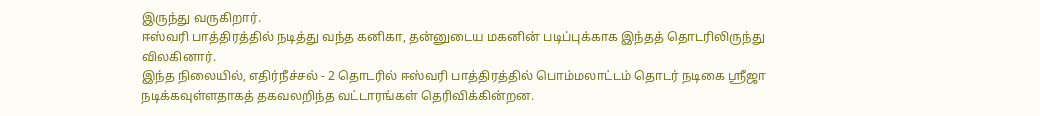இருந்து வருகிறார்.
ஈஸ்வரி பாத்திரத்தில் நடித்து வந்த கனிகா, தன்னுடைய மகனின் படிப்புக்காக இந்தத் தொடரிலிருந்து விலகினார்.
இந்த நிலையில், எதிர்நீச்சல் - 2 தொடரில் ஈஸ்வரி பாத்திரத்தில் பொம்மலாட்டம் தொடர் நடிகை ஸ்ரீஜா நடிக்கவுள்ளதாகத் தகவலறிந்த வட்டாரங்கள் தெரிவிக்கின்றன.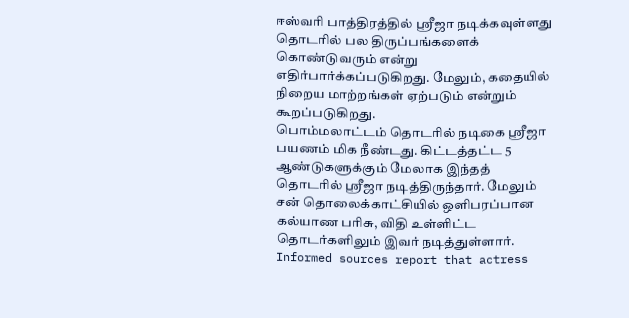ஈஸ்வரி பாத்திரத்தில் ஸ்ரீஜா நடிக்கவுள்ளது தொடரில் பல திருப்பங்களைக் கொண்டுவரும் என்று எதிர்பார்க்கப்படுகிறது. மேலும், கதையில் நிறைய மாற்றங்கள் ஏற்படும் என்றும் கூறப்படுகிறது.
பொம்மலாட்டம் தொடரில் நடிகை ஸ்ரீஜா பயணம் மிக நீண்டது. கிட்டத்தட்ட 5 ஆண்டுகளுக்கும் மேலாக இந்தத் தொடரில் ஸ்ரீஜா நடித்திருந்தார். மேலும் சன் தொலைக்காட்சியில் ஒளிபரப்பான கல்யாண பரிசு, விதி உள்ளிட்ட தொடர்களிலும் இவர் நடித்துள்ளார்.
Informed sources report that actress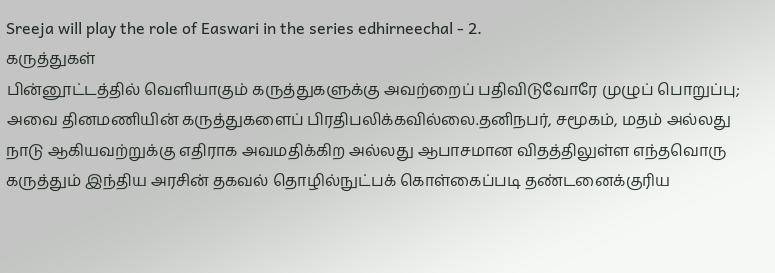Sreeja will play the role of Easwari in the series edhirneechal - 2.
கருத்துகள்
பின்னூட்டத்தில் வெளியாகும் கருத்துகளுக்கு அவற்றைப் பதிவிடுவோரே முழுப் பொறுப்பு; அவை தினமணியின் கருத்துகளைப் பிரதிபலிக்கவில்லை.தனிநபர், சமூகம், மதம் அல்லது நாடு ஆகியவற்றுக்கு எதிராக அவமதிக்கிற அல்லது ஆபாசமான விதத்திலுள்ள எந்தவொரு கருத்தும் இந்திய அரசின் தகவல் தொழில்நுட்பக் கொள்கைப்படி தண்டனைக்குரிய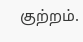குற்றம்.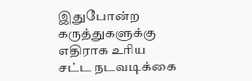இதுபோன்ற கருத்துகளுக்கு எதிராக உரிய சட்ட நடவடிக்கை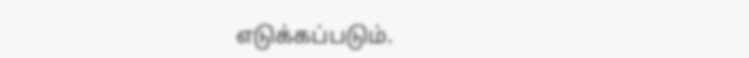எடுக்கப்படும்.